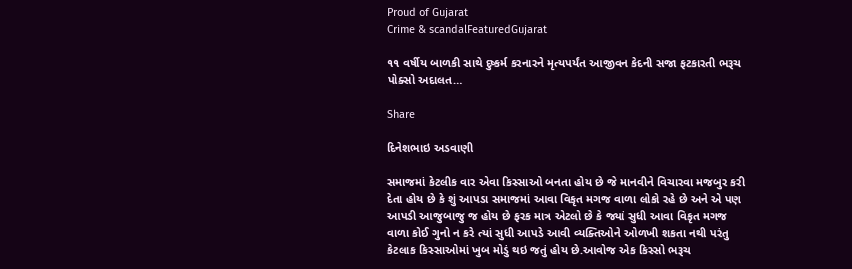Proud of Gujarat
Crime & scandalFeaturedGujarat

૧૧ વર્ષીય બાળકી સાથે દુષ્કર્મ કરનારને મૃત્યપર્યંત આજીવન કેદની સજા ફટકારતી ભરૂચ પોક્સો અદાલત…

Share

દિનેશભાઇ અડવાણી

સમાજમાં કેટલીક વાર એવા કિસ્સાઓ બનતા હોય છે જે માનવીને વિચારવા મજબુર કરી દેતા હોય છે કે શું આપડા સમાજમાં આવા વિકૃત મગજ વાળા લોકો રહે છે અને એ પણ આપડી આજુબાજુ જ હોય છે ફરક માત્ર એટલો છે કે જ્યાં સુધી આવા વિકૃત મગજ વાળા કોઈ ગુનો ન કરે ત્યાં સુધી આપડે આવી વ્યક્તિઓને ઓળખી શકતા નથી પરંતુ કેટલાક કિસ્સાઓમાં ખુબ મોડું થઇ જતું હોય છે.આવોજ એક કિસ્સો ભરૂચ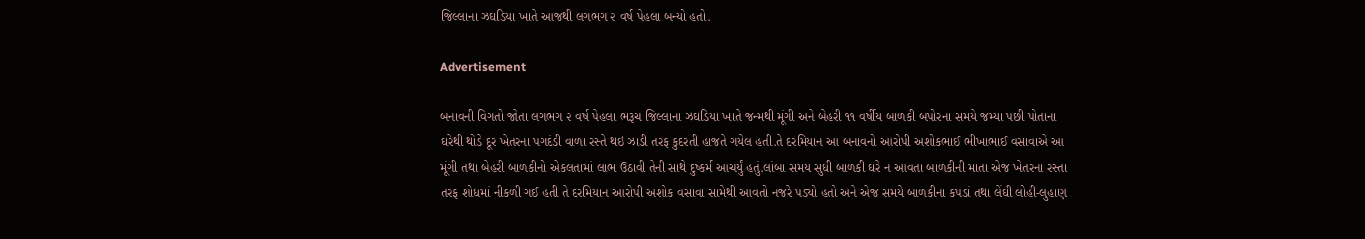જિલ્લાના ઝઘડિયા ખાતે આજથી લગભગ ૨ વર્ષ પેહલા બન્યો હતો.

Advertisement

બનાવની વિગતો જોતા લગભગ ૨ વર્ષ પેહલા ભરૂચ જિલ્લાના ઝઘડિયા ખાતે જન્મથી મૂંગી અને બેહરી ૧૧ વર્ષીય બાળકી બપોરના સમયે જમ્યા પછી પોતાના ઘરેથી થોડે દૂર ખેતરના પગદંડી વાળા રસ્તે થઇ ઝાડી તરફ કુદરતી હાજતે ગયેલ હતી.તે દરમિયાન આ બનાવનો આરોપી અશોકભાઈ ભીખાભાઈ વસાવાએ આ મૂંગી તથા બેહરી બાળકીનો એકલતામાં લાભ ઉઠાવી તેની સાથે દુષ્કર્મ આચર્યું હતું.લાંબા સમય સુધી બાળકી ઘરે ન આવતા બાળકીની માતા એજ ખેતરના રસ્તા તરફ શોધમાં નીકળી ગઈ હતી તે દરમિયાન આરોપી અશોક વસાવા સામેથી આવતો નજરે પડ્યો હતો અને એજ સમયે બાળકીના કપડાં તથા લેંઘી લોહી-લુહાણ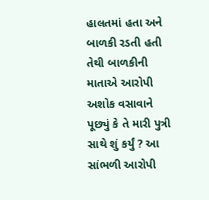હાલતમાં હતા અને બાળકી રડતી હતી તેથી બાળકીની માતાએ આરોપી અશોક વસાવાને પૂછ્યું કે તે મારી પુત્રી સાથે શું કર્યું ? આ સાંભળી આરોપી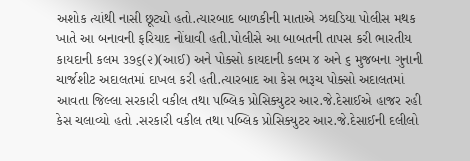અશોક ત્યાંથી નાસી છૂટ્યો હતો.ત્યારબાદ બાળકીની માતાએ ઝઘડિયા પોલીસ મથક ખાતે આ બનાવની ફરિયાદ નોંધાવી હતી.પોલીસે આ બાબતની તાપસ કરી ભારતીય કાયદાની કલમ ૩૭૬(૨)(આઈ) અને પોક્સો કાયદાની કલમ ૪ અને ૬ મુજબના ગુનાની ચાર્જશીટ અદાલતમાં દાખલ કરી હતી.ત્યારબાદ આ કેસ ભરૂચ પોક્સો અદાલતમાં આવતા જિલ્લા સરકારી વકીલ તથા પબ્લિક પ્રોસિક્યુટર આર.જે.દેસાઈએ હાજર રહી કેસ ચલાવ્યો હતો .સરકારી વકીલ તથા પબ્લિક પ્રોસિક્યુટર આર.જે.દેસાઈની દલીલો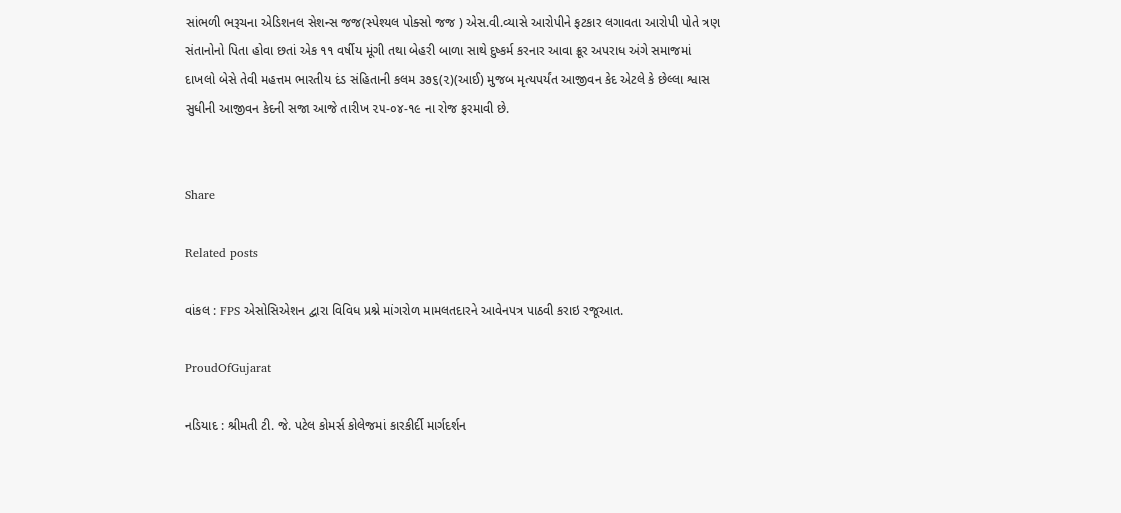સાંભળી ભરૂચના એડિશનલ સેશન્સ જજ(સ્પેશ્યલ પોક્સો જજ ) એસ.વી.વ્યાસે આરોપીને ફટકાર લગાવતા આરોપી પોતે ત્રણ સંતાનોનો પિતા હોવા છતાં એક ૧૧ વર્ષીય મૂંગી તથા બેહરી બાળા સાથે દુષ્કર્મ કરનાર આવા ક્રૂર અપરાધ અંગે સમાજમાં દાખલો બેસે તેવી મહત્તમ ભારતીય દંડ સંહિતાની કલમ ૩૭૬(૨)(આઈ) મુજબ મૃત્યપર્યંત આજીવન કેદ એટલે કે છેલ્લા શ્વાસ સુધીની આજીવન કેદની સજા આજે તારીખ ૨૫-૦૪-૧૯ ના રોજ ફરમાવી છે.


Share

Related posts

વાંકલ : FPS એસોસિએશન દ્વારા વિવિધ પ્રશ્ને માંગરોળ મામલતદારને આવેનપત્ર પાઠવી કરાઇ રજૂઆત.

ProudOfGujarat

નડિયાદ : શ્રીમતી ટી. જે. પટેલ કોમર્સ કોલેજમાં કારકીર્દી માર્ગદર્શન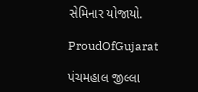સેમિનાર યોજાયો.

ProudOfGujarat

પંચમહાલ જીલ્લા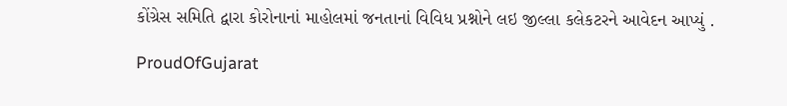કોંગ્રેસ સમિતિ દ્વારા કોરોનાનાં માહોલમાં જનતાનાં વિવિધ પ્રશ્નોને લઇ જીલ્લા કલેકટરને આવેદન આપ્યું .

ProudOfGujarat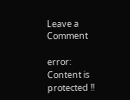Leave a Comment

error: Content is protected !!